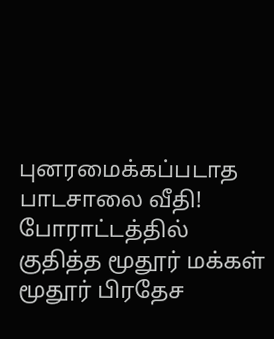புனரமைக்கப்படாத பாடசாலை வீதி! போராட்டத்தில் குதித்த மூதூர் மக்கள்
மூதூர் பிரதேச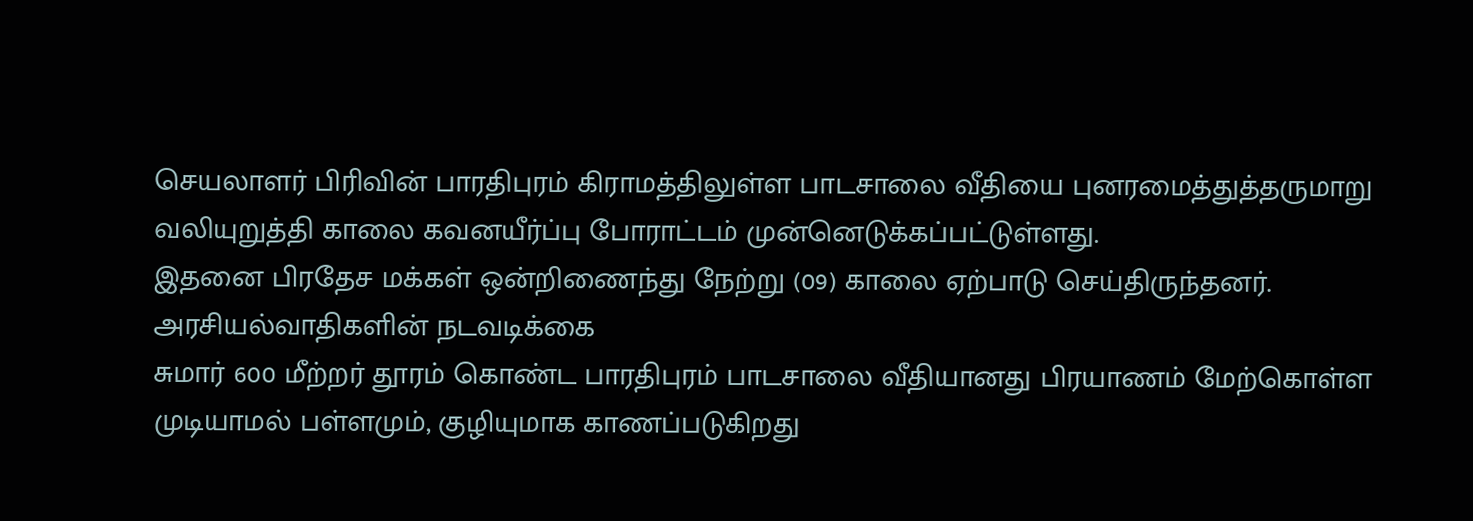செயலாளர் பிரிவின் பாரதிபுரம் கிராமத்திலுள்ள பாடசாலை வீதியை புனரமைத்துத்தருமாறு வலியுறுத்தி காலை கவனயீர்ப்பு போராட்டம் முன்னெடுக்கப்பட்டுள்ளது.
இதனை பிரதேச மக்கள் ஒன்றிணைந்து நேற்று (09) காலை ஏற்பாடு செய்திருந்தனர்.
அரசியல்வாதிகளின் நடவடிக்கை
சுமார் 600 மீற்றர் தூரம் கொண்ட பாரதிபுரம் பாடசாலை வீதியானது பிரயாணம் மேற்கொள்ள முடியாமல் பள்ளமும், குழியுமாக காணப்படுகிறது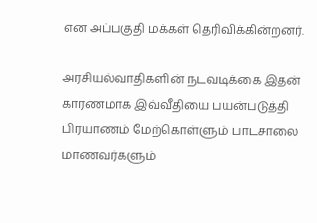என அப்பகுதி மக்கள் தெரிவிக்கின்றனர்.

அரசியல்வாதிகளின் நடவடிக்கை இதன் காரணமாக இவ்வீதியை பயன்படுத்தி பிரயாணம் மேற்கொள்ளும் பாடசாலை மாணவர்களும்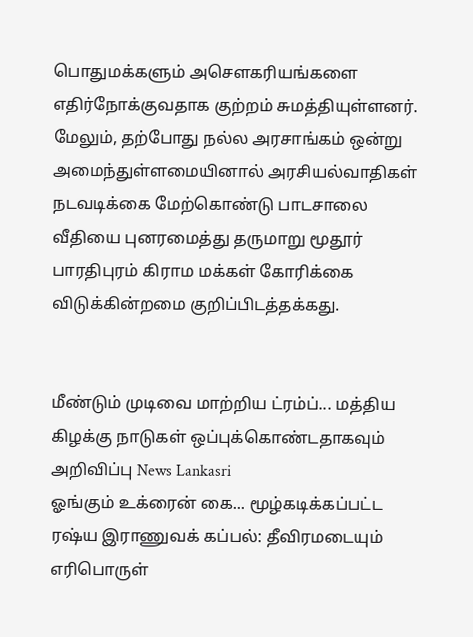பொதுமக்களும் அசௌகரியங்களை எதிர்நோக்குவதாக குற்றம் சுமத்தியுள்ளனர்.
மேலும், தற்போது நல்ல அரசாங்கம் ஒன்று அமைந்துள்ளமையினால் அரசியல்வாதிகள் நடவடிக்கை மேற்கொண்டு பாடசாலை வீதியை புனரமைத்து தருமாறு மூதூர் பாரதிபுரம் கிராம மக்கள் கோரிக்கை விடுக்கின்றமை குறிப்பிடத்தக்கது.


மீண்டும் முடிவை மாற்றிய ட்ரம்ப்... மத்திய கிழக்கு நாடுகள் ஒப்புக்கொண்டதாகவும் அறிவிப்பு News Lankasri
ஓங்கும் உக்ரைன் கை... மூழ்கடிக்கப்பட்ட ரஷ்ய இராணுவக் கப்பல்: தீவிரமடையும் எரிபொருள்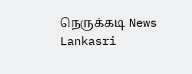நெருக்கடி News Lankasri